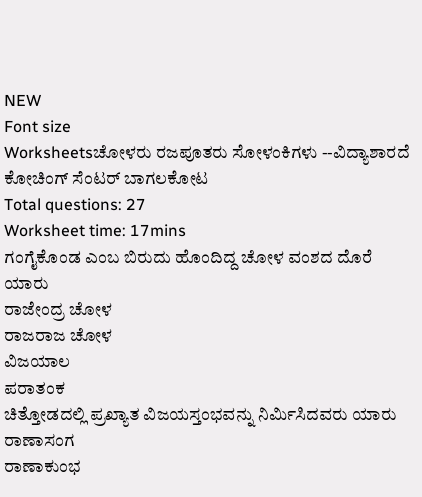NEW
Font size
Worksheetsಚೋಳರು ರಜಪೂತರು ಸೋಳಂಕಿಗಳು --ವಿದ್ಯಾಶಾರದೆ ಕೋಚಿಂಗ್ ಸೆಂಟರ್ ಬಾಗಲಕೋಟ
Total questions: 27
Worksheet time: 17mins
ಗಂಗೈಕೊಂಡ ಎಂಬ ಬಿರುದು ಹೊಂದಿದ್ದ ಚೋಳ ವಂಶದ ದೊರೆ ಯಾರು
ರಾಜೇಂದ್ರ ಚೋಳ
ರಾಜರಾಜ ಚೋಳ
ವಿಜಯಾಲ
ಪರಾತಂಕ
ಚಿತ್ತೋಡದಲ್ಲಿ ಪ್ರಖ್ಯಾತ ವಿಜಯಸ್ತಂಭವನ್ನು ನಿರ್ಮಿಸಿದವರು ಯಾರು
ರಾಣಾಸಂಗ
ರಾಣಾಕುಂಭ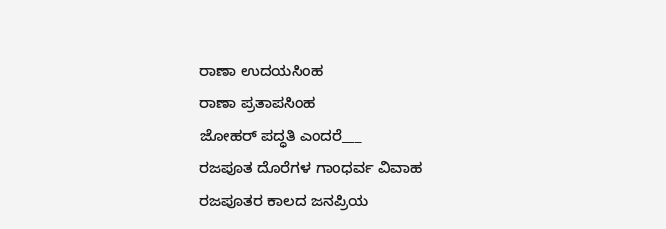ರಾಣಾ ಉದಯಸಿಂಹ
ರಾಣಾ ಪ್ರತಾಪಸಿಂಹ
ಜೋಹರ್ ಪದ್ಧತಿ ಎಂದರೆ___
ರಜಪೂತ ದೊರೆಗಳ ಗಾಂಧರ್ವ ವಿವಾಹ
ರಜಪೂತರ ಕಾಲದ ಜನಪ್ರಿಯ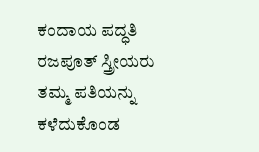ಕಂದಾಯ ಪದ್ಧತಿ
ರಜಪೂತ್ ಸ್ತ್ರೀಯರು ತಮ್ಮ ಪತಿಯನ್ನು ಕಳೆದುಕೊಂಡ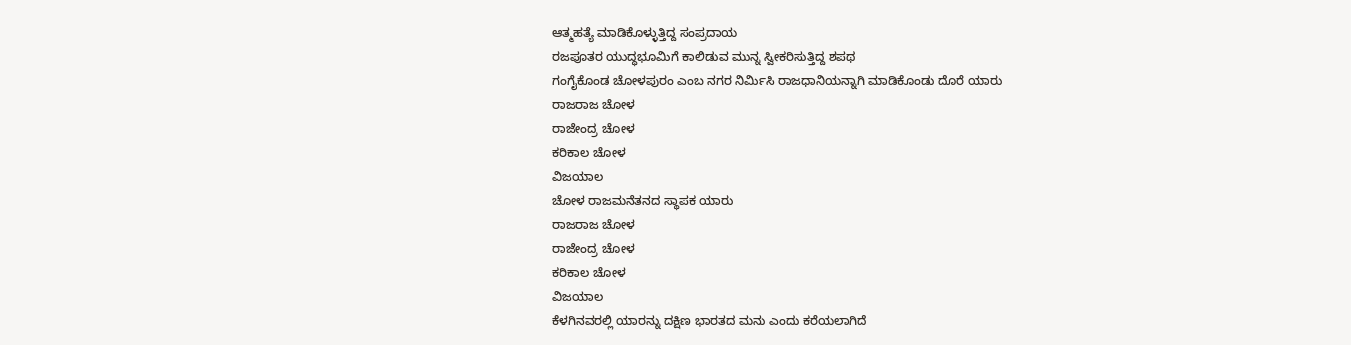ಆತ್ಮಹತ್ಯೆ ಮಾಡಿಕೊಳ್ಳುತ್ತಿದ್ದ ಸಂಪ್ರದಾಯ
ರಜಪೂತರ ಯುದ್ಧಭೂಮಿಗೆ ಕಾಲಿಡುವ ಮುನ್ನ ಸ್ವೀಕರಿಸುತ್ತಿದ್ದ ಶಪಥ
ಗಂಗೈಕೊಂಡ ಚೋಳಪುರಂ ಎಂಬ ನಗರ ನಿರ್ಮಿಸಿ ರಾಜಧಾನಿಯನ್ನಾಗಿ ಮಾಡಿಕೊಂಡು ದೊರೆ ಯಾರು
ರಾಜರಾಜ ಚೋಳ
ರಾಜೇಂದ್ರ ಚೋಳ
ಕರಿಕಾಲ ಚೋಳ
ವಿಜಯಾಲ
ಚೋಳ ರಾಜಮನೆತನದ ಸ್ಥಾಪಕ ಯಾರು
ರಾಜರಾಜ ಚೋಳ
ರಾಜೇಂದ್ರ ಚೋಳ
ಕರಿಕಾಲ ಚೋಳ
ವಿಜಯಾಲ
ಕೆಳಗಿನವರಲ್ಲಿ ಯಾರನ್ನು ದಕ್ಷಿಣ ಭಾರತದ ಮನು ಎಂದು ಕರೆಯಲಾಗಿದೆ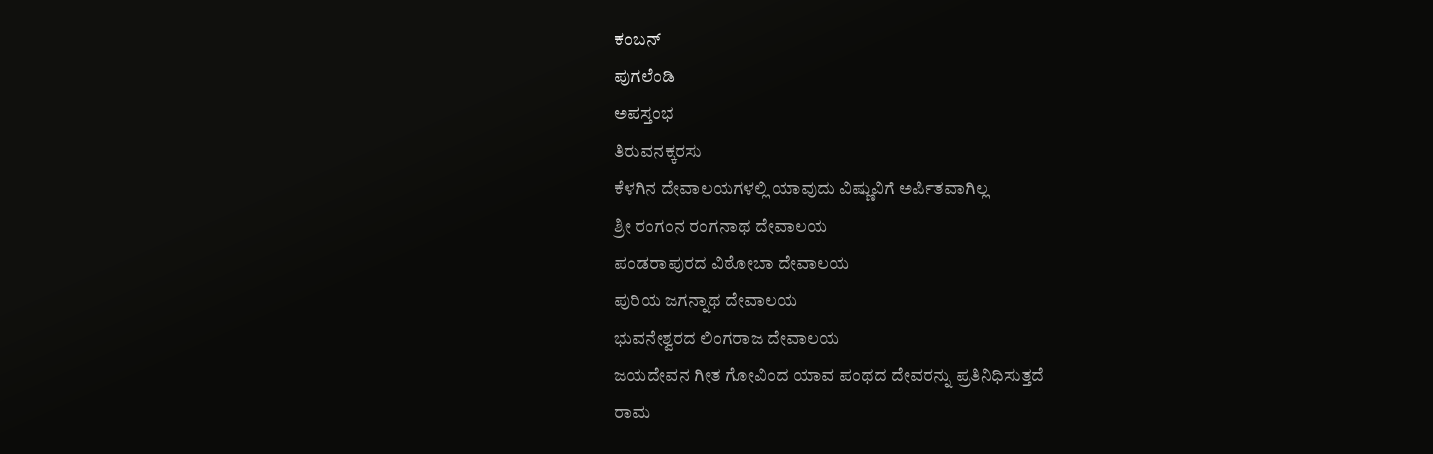ಕಂಬನ್
ಪುಗಲೆಂಡಿ
ಅಪಸ್ತಂಭ
ತಿರುವನಕ್ಕರಸು
ಕೆಳಗಿನ ದೇವಾಲಯಗಳಲ್ಲಿ ಯಾವುದು ವಿಷ್ಣುವಿಗೆ ಅರ್ಪಿತವಾಗಿಲ್ಲ
ಶ್ರೀ ರಂಗಂನ ರಂಗನಾಥ ದೇವಾಲಯ
ಪಂಡರಾಪುರದ ವಿಠೋಬಾ ದೇವಾಲಯ
ಪುರಿಯ ಜಗನ್ನಾಥ ದೇವಾಲಯ
ಭುವನೇಶ್ವರದ ಲಿಂಗರಾಜ ದೇವಾಲಯ
ಜಯದೇವನ ಗೀತ ಗೋವಿಂದ ಯಾವ ಪಂಥದ ದೇವರನ್ನು ಪ್ರತಿನಿಧಿಸುತ್ತದೆ
ರಾಮ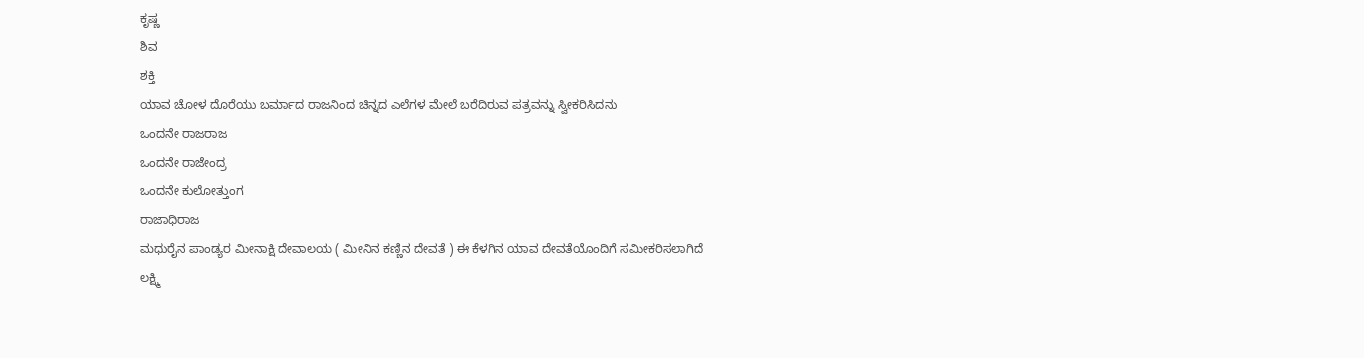ಕೃಷ್ಣ
ಶಿವ
ಶಕ್ತಿ
ಯಾವ ಚೋಳ ದೊರೆಯು ಬರ್ಮಾದ ರಾಜನಿಂದ ಚಿನ್ನದ ಎಲೆಗಳ ಮೇಲೆ ಬರೆದಿರುವ ಪತ್ರವನ್ನು ಸ್ವೀಕರಿಸಿದನು
ಒಂದನೇ ರಾಜರಾಜ
ಒಂದನೇ ರಾಜೇಂದ್ರ
ಒಂದನೇ ಕುಲೋತ್ತುಂಗ
ರಾಜಾಧಿರಾಜ
ಮಧುರೈನ ಪಾಂಡ್ಯರ ಮೀನಾಕ್ಷಿ ದೇವಾಲಯ ( ಮೀನಿನ ಕಣ್ಣಿನ ದೇವತೆ ) ಈ ಕೆಳಗಿನ ಯಾವ ದೇವತೆಯೊಂದಿಗೆ ಸಮೀಕರಿಸಲಾಗಿದೆ
ಲಕ್ಷ್ಮಿ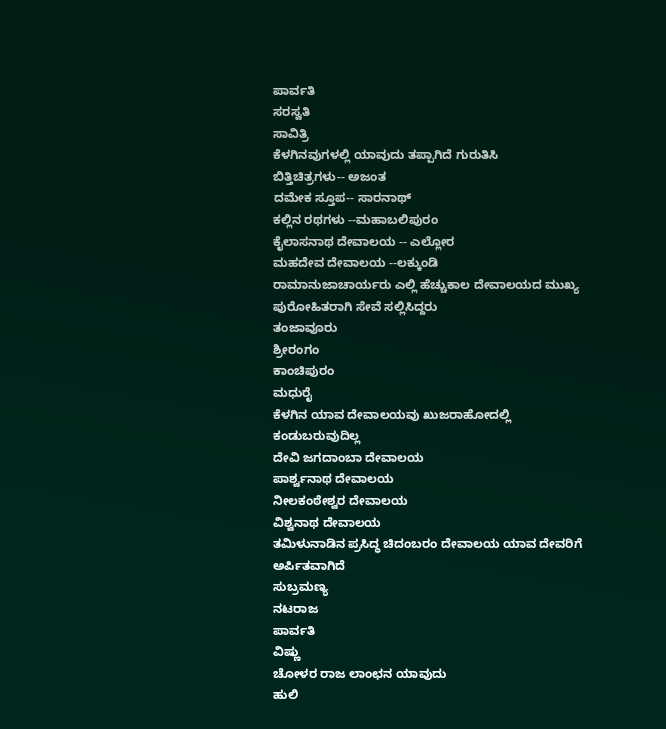ಪಾರ್ವತಿ
ಸರಸ್ವತಿ
ಸಾವಿತ್ರಿ
ಕೆಳಗಿನವುಗಳಲ್ಲಿ ಯಾವುದು ತಪ್ಪಾಗಿದೆ ಗುರುತಿಸಿ
ಬಿತ್ತಿಚಿತ್ರಗಳು-- ಅಜಂತ
ದಮೇಕ ಸ್ತೂಪ-- ಸಾರನಾಥ್
ಕಲ್ಲಿನ ರಥಗಳು --ಮಹಾಬಲಿಪುರಂ
ಕೈಲಾಸನಾಥ ದೇವಾಲಯ -- ಎಲ್ಲೋರ
ಮಹದೇವ ದೇವಾಲಯ --ಲಕ್ಕುಂಡಿ
ರಾಮಾನುಜಾಚಾರ್ಯರು ಎಲ್ಲಿ ಹೆಚ್ಚುಕಾಲ ದೇವಾಲಯದ ಮುಖ್ಯ ಪುರೋಹಿತರಾಗಿ ಸೇವೆ ಸಲ್ಲಿಸಿದ್ದರು
ತಂಜಾವೂರು
ಶ್ರೀರಂಗಂ
ಕಾಂಚಿಪುರಂ
ಮಧುರೈ
ಕೆಳಗಿನ ಯಾವ ದೇವಾಲಯವು ಖುಜರಾಹೋದಲ್ಲಿ ಕಂಡುಬರುವುದಿಲ್ಲ
ದೇವಿ ಜಗದಾಂಬಾ ದೇವಾಲಯ
ಪಾರ್ಶ್ವನಾಥ ದೇವಾಲಯ
ನೀಲಕಂಠೇಶ್ವರ ದೇವಾಲಯ
ವಿಶ್ವನಾಥ ದೇವಾಲಯ
ತಮಿಳುನಾಡಿನ ಪ್ರಸಿದ್ಧ ಚಿದಂಬರಂ ದೇವಾಲಯ ಯಾವ ದೇವರಿಗೆ ಅರ್ಪಿತವಾಗಿದೆ
ಸುಬ್ರಮಣ್ಯ
ನಟರಾಜ
ಪಾರ್ವತಿ
ವಿಷ್ಣು
ಚೋಳರ ರಾಜ ಲಾಂಛನ ಯಾವುದು
ಹುಲಿ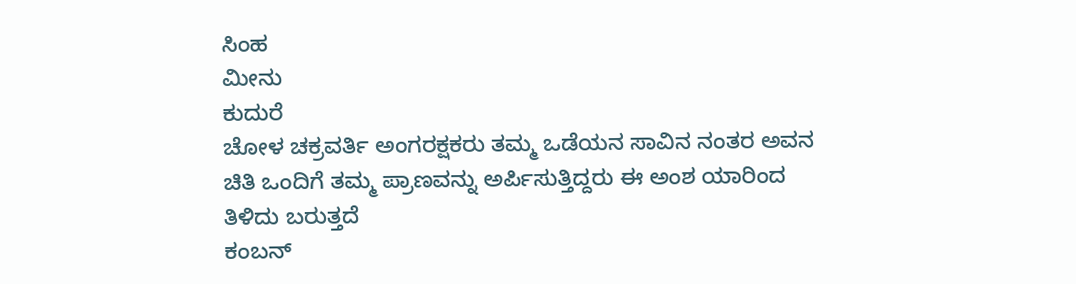ಸಿಂಹ
ಮೀನು
ಕುದುರೆ
ಚೋಳ ಚಕ್ರವರ್ತಿ ಅಂಗರಕ್ಷಕರು ತಮ್ಮ ಒಡೆಯನ ಸಾವಿನ ನಂತರ ಅವನ ಚಿತಿ ಒಂದಿಗೆ ತಮ್ಮ ಪ್ರಾಣವನ್ನು ಅರ್ಪಿಸುತ್ತಿದ್ದರು ಈ ಅಂಶ ಯಾರಿಂದ ತಿಳಿದು ಬರುತ್ತದೆ
ಕಂಬನ್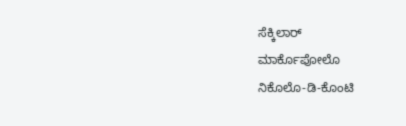ಸೆಕ್ಕಿಲಾರ್
ಮಾರ್ಕೊಪೋಲೊ
ನಿಕೊಲೊ-ಡಿ-ಕೊಂಟಿ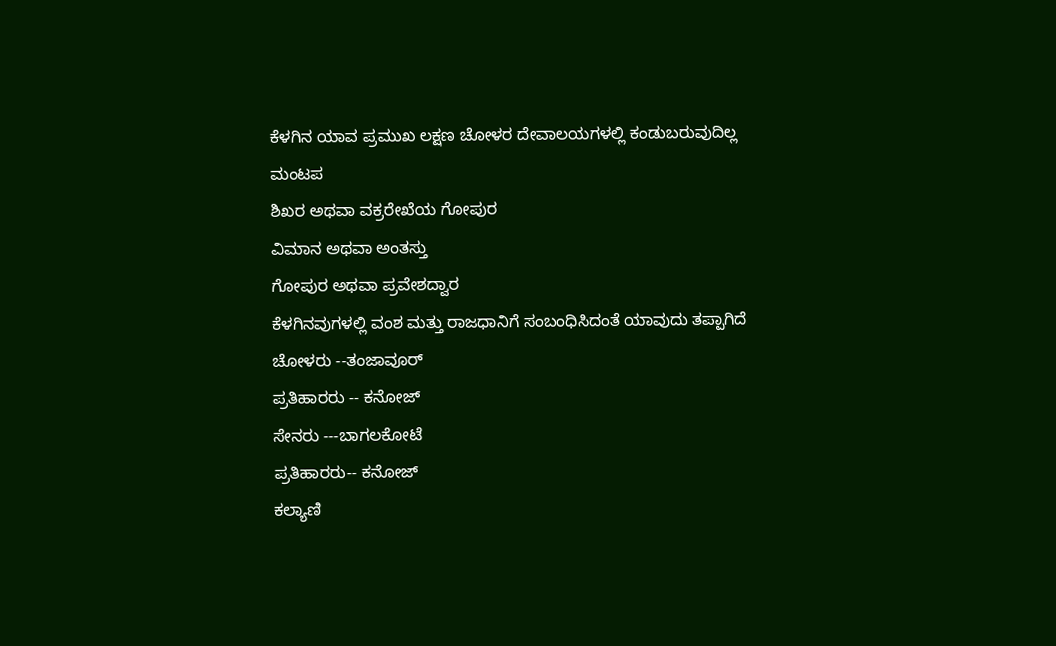ಕೆಳಗಿನ ಯಾವ ಪ್ರಮುಖ ಲಕ್ಷಣ ಚೋಳರ ದೇವಾಲಯಗಳಲ್ಲಿ ಕಂಡುಬರುವುದಿಲ್ಲ
ಮಂಟಪ
ಶಿಖರ ಅಥವಾ ವಕ್ರರೇಖೆಯ ಗೋಪುರ
ವಿಮಾನ ಅಥವಾ ಅಂತಸ್ತು
ಗೋಪುರ ಅಥವಾ ಪ್ರವೇಶದ್ವಾರ
ಕೆಳಗಿನವುಗಳಲ್ಲಿ ವಂಶ ಮತ್ತು ರಾಜಧಾನಿಗೆ ಸಂಬಂಧಿಸಿದಂತೆ ಯಾವುದು ತಪ್ಪಾಗಿದೆ
ಚೋಳರು --ತಂಜಾವೂರ್
ಪ್ರತಿಹಾರರು -- ಕನೋಜ್
ಸೇನರು ---ಬಾಗಲಕೋಟೆ
ಪ್ರತಿಹಾರರು-- ಕನೋಜ್
ಕಲ್ಯಾಣಿ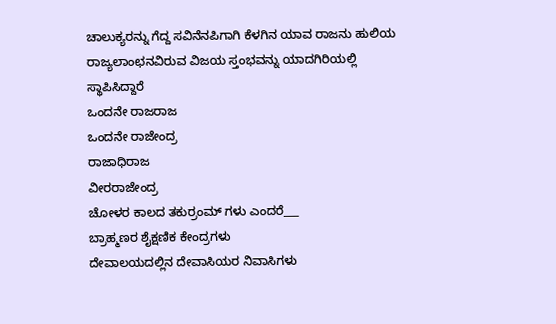ಚಾಲುಕ್ಯರನ್ನು ಗೆದ್ದ ಸವಿನೆನಪಿಗಾಗಿ ಕೆಳಗಿನ ಯಾವ ರಾಜನು ಹುಲಿಯ ರಾಜ್ಯಲಾಂಛನವಿರುವ ವಿಜಯ ಸ್ತಂಭವನ್ನು ಯಾದಗಿರಿಯಲ್ಲಿ ಸ್ಥಾಪಿಸಿದ್ದಾರೆ
ಒಂದನೇ ರಾಜರಾಜ
ಒಂದನೇ ರಾಜೇಂದ್ರ
ರಾಜಾಧಿರಾಜ
ವೀರರಾಜೇಂದ್ರ
ಚೋಳರ ಕಾಲದ ತಕುರ್ರಂಮ್ ಗಳು ಎಂದರೆ___
ಬ್ರಾಹ್ಮಣರ ಶೈಕ್ಷಣಿಕ ಕೇಂದ್ರಗಳು
ದೇವಾಲಯದಲ್ಲಿನ ದೇವಾಸಿಯರ ನಿವಾಸಿಗಳು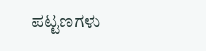ಪಟ್ಟಣಗಳು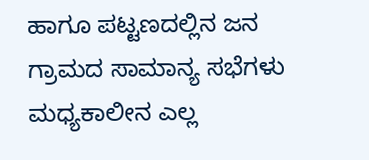ಹಾಗೂ ಪಟ್ಟಣದಲ್ಲಿನ ಜನ
ಗ್ರಾಮದ ಸಾಮಾನ್ಯ ಸಭೆಗಳು
ಮಧ್ಯಕಾಲೀನ ಎಲ್ಲ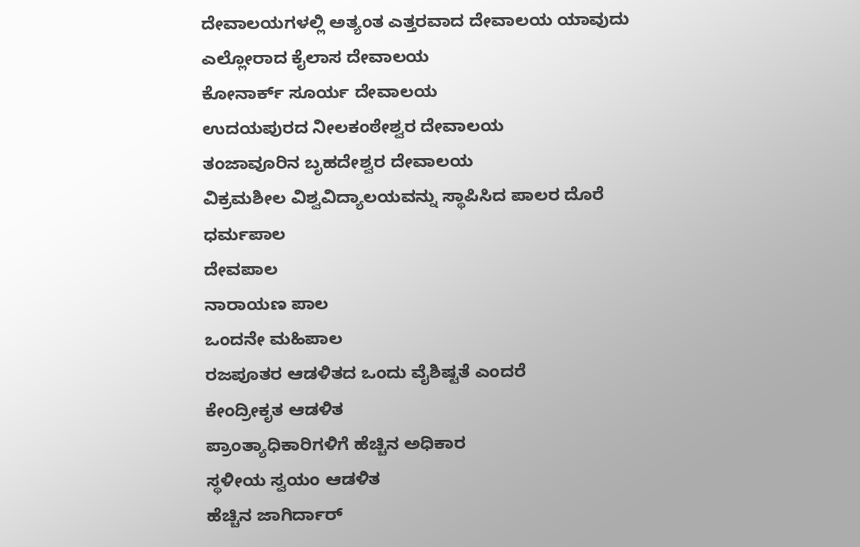ದೇವಾಲಯಗಳಲ್ಲಿ ಅತ್ಯಂತ ಎತ್ತರವಾದ ದೇವಾಲಯ ಯಾವುದು
ಎಲ್ಲೋರಾದ ಕೈಲಾಸ ದೇವಾಲಯ
ಕೋನಾರ್ಕ್ ಸೂರ್ಯ ದೇವಾಲಯ
ಉದಯಪುರದ ನೀಲಕಂಠೇಶ್ವರ ದೇವಾಲಯ
ತಂಜಾವೂರಿನ ಬೃಹದೇಶ್ವರ ದೇವಾಲಯ
ವಿಕ್ರಮಶೀಲ ವಿಶ್ವವಿದ್ಯಾಲಯವನ್ನು ಸ್ಥಾಪಿಸಿದ ಪಾಲರ ದೊರೆ
ಧರ್ಮಪಾಲ
ದೇವಪಾಲ
ನಾರಾಯಣ ಪಾಲ
ಒಂದನೇ ಮಹಿಪಾಲ
ರಜಪೂತರ ಆಡಳಿತದ ಒಂದು ವೈಶಿಷ್ಟತೆ ಎಂದರೆ
ಕೇಂದ್ರೀಕೃತ ಆಡಳಿತ
ಪ್ರಾಂತ್ಯಾಧಿಕಾರಿಗಳಿಗೆ ಹೆಚ್ಚಿನ ಅಧಿಕಾರ
ಸ್ಥಳೀಯ ಸ್ವಯಂ ಆಡಳಿತ
ಹೆಚ್ಚಿನ ಜಾಗಿರ್ದಾರ್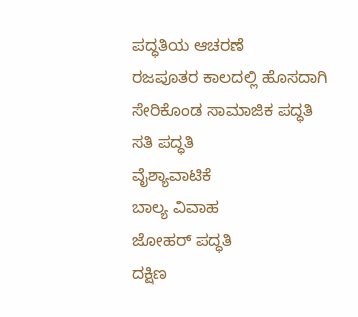ಪದ್ಧತಿಯ ಆಚರಣೆ
ರಜಪೂತರ ಕಾಲದಲ್ಲಿ ಹೊಸದಾಗಿ ಸೇರಿಕೊಂಡ ಸಾಮಾಜಿಕ ಪದ್ಧತಿ
ಸತಿ ಪದ್ಧತಿ
ವೈಶ್ಯಾವಾಟಿಕೆ
ಬಾಲ್ಯ ವಿವಾಹ
ಜೋಹರ್ ಪದ್ಧತಿ
ದಕ್ಷಿಣ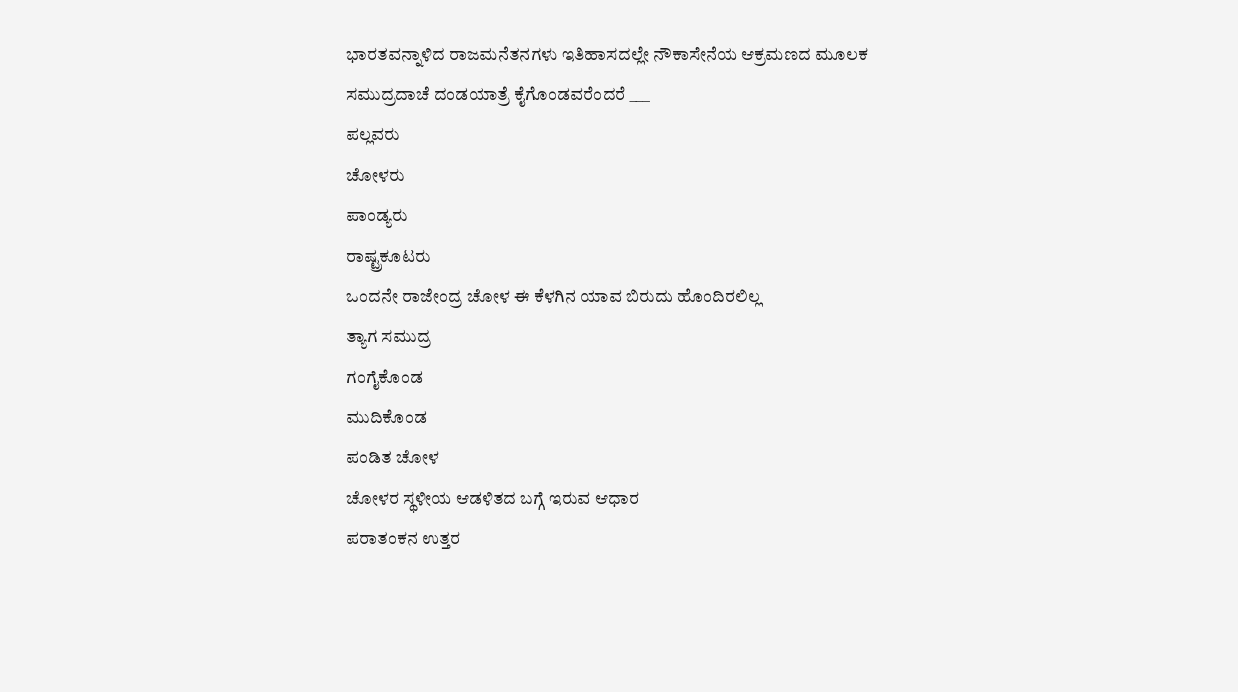ಭಾರತವನ್ನಾಳಿದ ರಾಜಮನೆತನಗಳು ಇತಿಹಾಸದಲ್ಲೇ ನೌಕಾಸೇನೆಯ ಆಕ್ರಮಣದ ಮೂಲಕ ಸಮುದ್ರದಾಚೆ ದಂಡಯಾತ್ರೆ ಕೈಗೊಂಡವರೆಂದರೆ ___
ಪಲ್ಲವರು
ಚೋಳರು
ಪಾಂಡ್ಯರು
ರಾಷ್ಟ್ರಕೂಟರು
ಒಂದನೇ ರಾಜೇಂದ್ರ ಚೋಳ ಈ ಕೆಳಗಿನ ಯಾವ ಬಿರುದು ಹೊಂದಿರಲಿಲ್ಲ
ತ್ಯಾಗ ಸಮುದ್ರ
ಗಂಗೈಕೊಂಡ
ಮುದಿಕೊಂಡ
ಪಂಡಿತ ಚೋಳ
ಚೋಳರ ಸ್ಥಳೀಯ ಆಡಳಿತದ ಬಗ್ಗೆ ಇರುವ ಆಧಾರ
ಪರಾತಂಕನ ಉತ್ತರ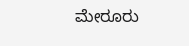ಮೇರೂರು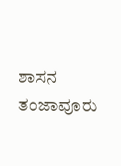ಶಾಸನ
ತಂಜಾವೂರು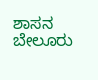ಶಾಸನ
ಬೇಲೂರು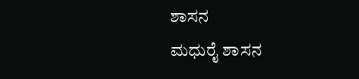ಶಾಸನ
ಮಧುರೈ ಶಾಸನ